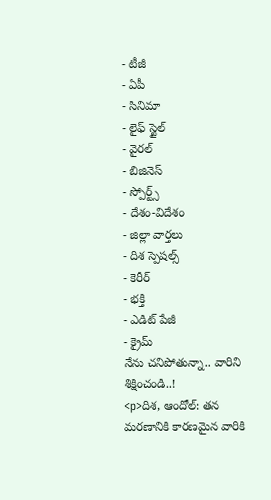- టీజీ
- ఏపీ
- సినిమా
- లైఫ్ స్టైల్
- వైరల్
- బిజినెస్
- స్పోర్ట్స్
- దేశం-విదేశం
- జిల్లా వార్తలు
- దిశ స్పెషల్స్
- కెరీర్
- భక్తి
- ఎడిట్ పేజీ
- క్రైమ్
నేను చనిపోతున్నా.. వారిని శిక్షించండి..!
<p>దిశ, ఆందోల్: తన మరణానికి కారణమైన వారికి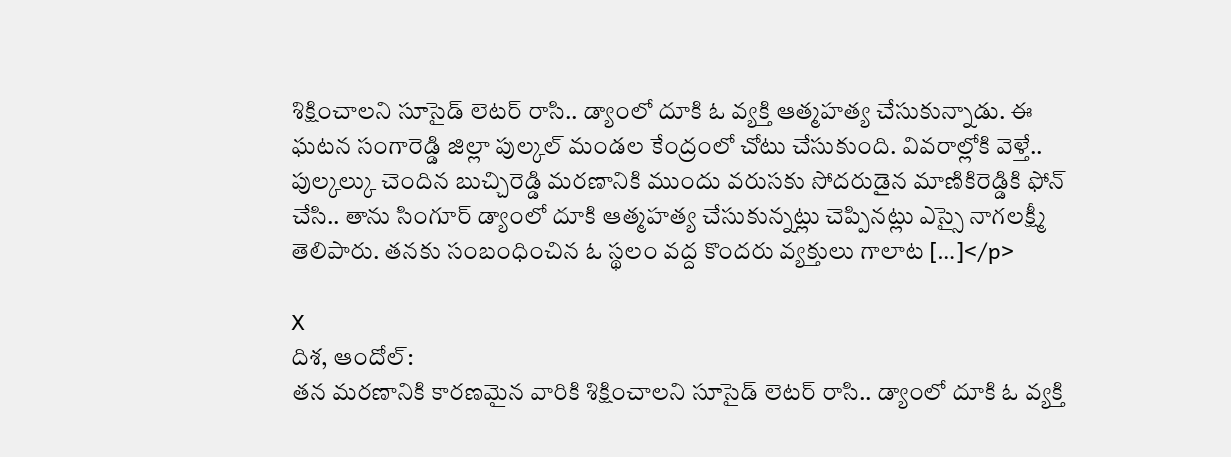శిక్షించాలని సూసైడ్ లెటర్ రాసి.. డ్యాంలో దూకి ఓ వ్యక్తి ఆత్మహత్య చేసుకున్నాడు. ఈ ఘటన సంగారెడ్డి జిల్లా పుల్కల్ మండల కేంద్రంలో చోటు చేసుకుంది. వివరాల్లోకి వెళ్తే.. పుల్కల్కు చెందిన బుచ్చిరెడ్డి మరణానికి ముందు వరుసకు సోదరుడైన మాణికిరెడ్డికి ఫోన్ చేసి.. తాను సింగూర్ డ్యాంలో దూకి ఆత్మహత్య చేసుకున్నట్లు చెప్పినట్లు ఎస్సై నాగలక్ష్మీ తెలిపారు. తనకు సంబంధించిన ఓ స్థలం వద్ద కొందరు వ్యక్తులు గాలాట […]</p>

X
దిశ, ఆందోల్:
తన మరణానికి కారణమైన వారికి శిక్షించాలని సూసైడ్ లెటర్ రాసి.. డ్యాంలో దూకి ఓ వ్యక్తి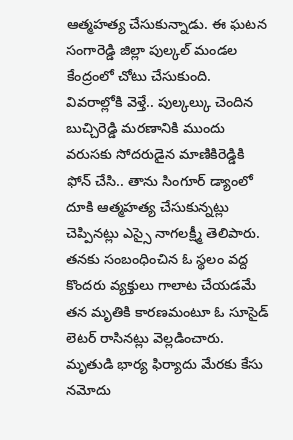ఆత్మహత్య చేసుకున్నాడు. ఈ ఘటన సంగారెడ్డి జిల్లా పుల్కల్ మండల కేంద్రంలో చోటు చేసుకుంది.
వివరాల్లోకి వెళ్తే.. పుల్కల్కు చెందిన బుచ్చిరెడ్డి మరణానికి ముందు వరుసకు సోదరుడైన మాణికిరెడ్డికి ఫోన్ చేసి.. తాను సింగూర్ డ్యాంలో దూకి ఆత్మహత్య చేసుకున్నట్లు చెప్పినట్లు ఎస్సై నాగలక్ష్మీ తెలిపారు. తనకు సంబంధించిన ఓ స్థలం వద్ద కొందరు వ్యక్తులు గాలాట చేయడమే తన మృతికి కారణమంటూ ఓ సూసైడ్ లెటర్ రాసినట్లు వెల్లడించారు. మృతుడి భార్య ఫిర్యాదు మేరకు కేసు నమోదు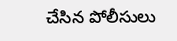చేసిన పోలీసులు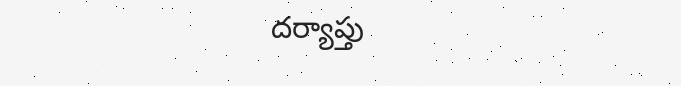దర్యాప్తు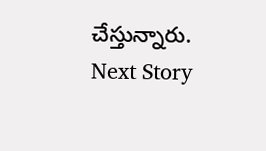చేస్తున్నారు.
Next Story